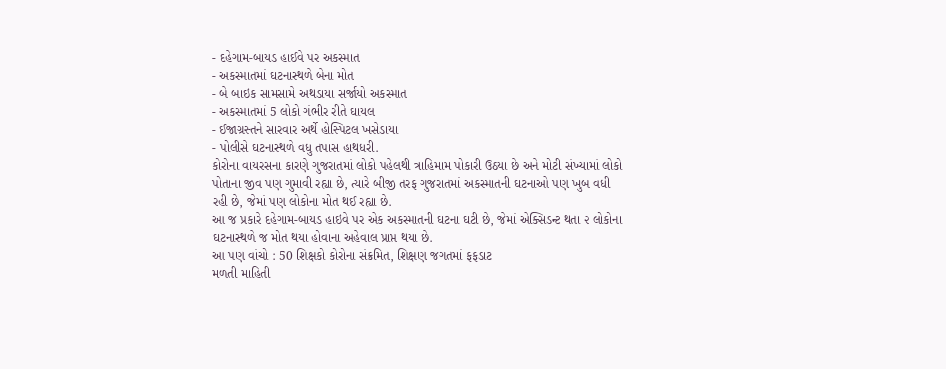- દહેગામ-બાયડ હાઈવે પર અકસ્માત
- અકસ્માતમાં ઘટનાસ્થળે બેના મોત
- બે બાઇક સામસામે અથડાયા સર્જાયો અકસ્માત
- અકસ્માતમાં 5 લોકો ગંભીર રીતે ઘાયલ
- ઈજાગ્રસ્તને સારવાર અર્થે હોસ્પિટલ ખસેડાયા
- પોલીસે ઘટનાસ્થળે વધુ તપાસ હાથધરી.
કોરોના વાયરસના કારણે ગુજરાતમાં લોકો પહેલથી ત્રાહિમામ પોકારી ઉઠયા છે અને મોટી સંખ્યામાં લોકો પોતાના જીવ પણ ગુમાવી રહ્યા છે, ત્યારે બીજી તરફ ગુજરાતમાં અકસ્માતની ઘટનાઓ પણ ખુબ વધી રહી છે, જેમાં પણ લોકોના મોત થઈ રહ્યા છે.
આ જ પ્રકારે દહેગામ-બાયડ હાઇવે પર એક અકસ્માતની ઘટના ઘટી છે, જેમાં એક્સિડન્ટ થતા ૨ લોકોના ઘટનાસ્થળે જ મોત થયા હોવાના અહેવાલ પ્રાપ્ત થયા છે.
આ પણ વાંચો : 50 શિક્ષકો કોરોના સંક્રમિત, શિક્ષણ જગતમાં ફફડાટ
મળતી માહિતી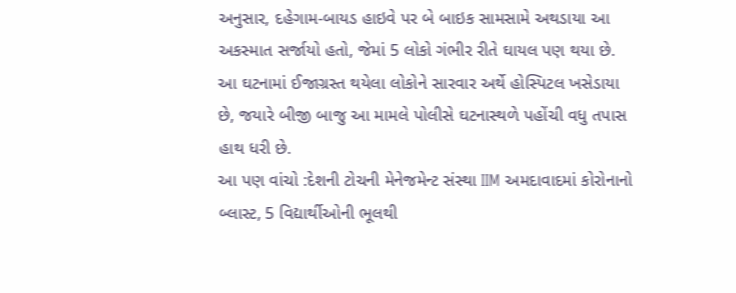અનુસાર, દહેગામ-બાયડ હાઇવે પર બે બાઇક સામસામે અથડાયા આ અકસ્માત સર્જાયો હતો, જેમાં 5 લોકો ગંભીર રીતે ઘાયલ પણ થયા છે.
આ ઘટનામાં ઈજાગ્રસ્ત થયેલા લોકોને સારવાર અર્થે હોસ્પિટલ ખસેડાયા છે, જયારે બીજી બાજુ આ મામલે પોલીસે ઘટનાસ્થળે પહોંચી વધુ તપાસ હાથ ધરી છે.
આ પણ વાંચો :દેશની ટોચની મેનેજમેન્ટ સંસ્થા IIM અમદાવાદમાં કોરોનાનો બ્લાસ્ટ, 5 વિદ્યાર્થીઓની ભૂલથી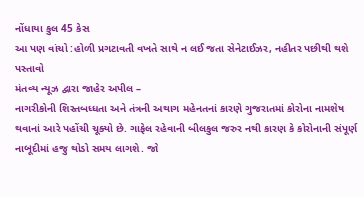નોંધાયા કુલ 45 કેસ
આ પણ વાંચો :હોળી પ્રગટાવતી વખતે સાથે ન લઈ જતા સેનેટાઈઝર, નહીતર પછીથી થશે પસ્તાવો
મંતવ્ય ન્યૂઝ દ્વારા જાહેર અપીલ –
નાગરીકોની શિસ્તબધ્ધતા અને તંત્રની અથાગ મહેનતનાં કારણે ગુજરાતમાં કોરોના નામશેષ થવાનાં આરે પહોંચી ચૂક્યો છે. ગાફેલ રહેવાની બીલકુલ જરુર નથી કારણ કે કોરોનાની સંપૂર્ણ નાબૂદીમાં હજુ થોડો સમય લાગશે. જો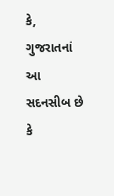કે, ગુજરાતનાં આ સદનસીબ છે કે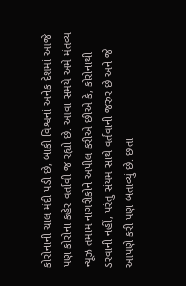કોરોનાની ચાલ મંદી પડી છે, બાકી વિશ્વનાં અનેક દેશમાં આજે પણ કોરોના કહેર વર્તાવી જ રહ્યો છે. આવા સમયે અમે મંતવ્ય ન્યૂઝ તમામ નાગરીકોને અપીલ કરીએ છીએ કે, કોરોનાથી ડરવાની નહીં, પરંતુ સંયમ સાથે વર્તવાની જરુર છે અને જે આપણે કરી પણ બતાવ્યું છે. છતા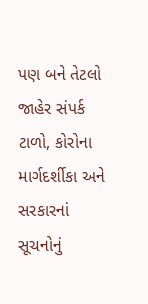પણ બને તેટલો જાહેર સંપર્ક ટાળો, કોરોના માર્ગદર્શીકા અને સરકારનાં સૂચનોનું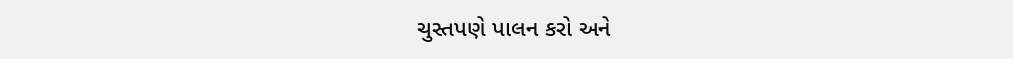ચુસ્તપણે પાલન કરો અને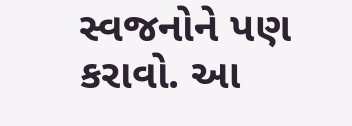સ્વજનોને પણ કરાવો. આ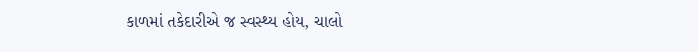કાળમાં તકેદારીએ જ સ્વસ્થ્ય હોય, ચાલો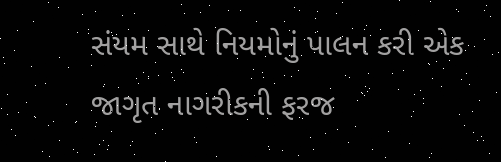સંયમ સાથે નિયમોનું પાલન કરી એક જાગૃત નાગરીકની ફરજ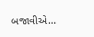બજાવીએ…